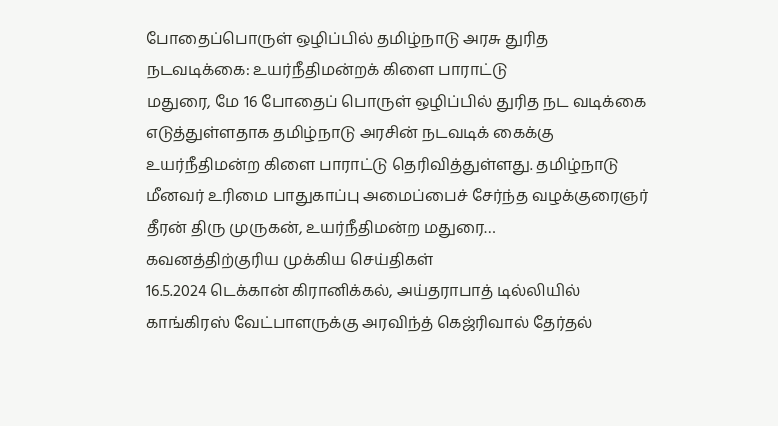போதைப்பொருள் ஒழிப்பில் தமிழ்நாடு அரசு துரித நடவடிக்கை: உயர்நீதிமன்றக் கிளை பாராட்டு
மதுரை, மே 16 போதைப் பொருள் ஒழிப்பில் துரித நட வடிக்கை எடுத்துள்ளதாக தமிழ்நாடு அரசின் நடவடிக் கைக்கு உயர்நீதிமன்ற கிளை பாராட்டு தெரிவித்துள்ளது. தமிழ்நாடு மீனவர் உரிமை பாதுகாப்பு அமைப்பைச் சேர்ந்த வழக்குரைஞர் தீரன் திரு முருகன், உயர்நீதிமன்ற மதுரை…
கவனத்திற்குரிய முக்கிய செய்திகள்
16.5.2024 டெக்கான் கிரானிக்கல், அய்தராபாத் டில்லியில் காங்கிரஸ் வேட்பாளருக்கு அரவிந்த் கெஜ்ரிவால் தேர்தல்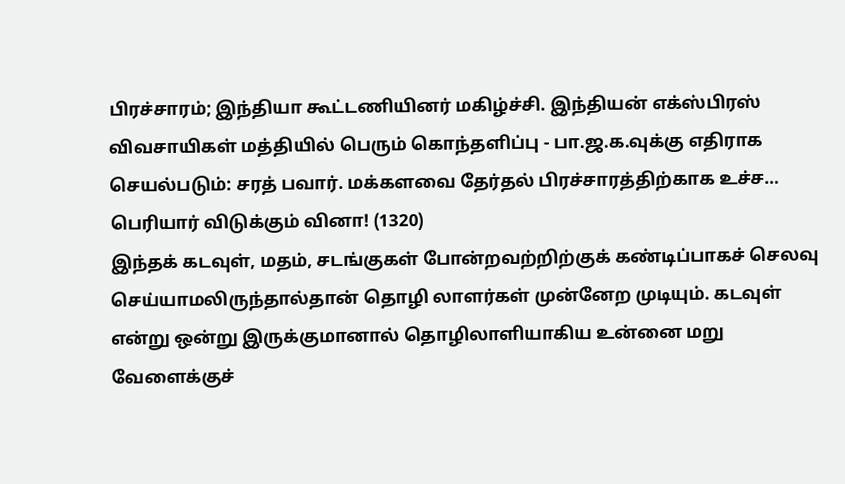பிரச்சாரம்; இந்தியா கூட்டணியினர் மகிழ்ச்சி. இந்தியன் எக்ஸ்பிரஸ் விவசாயிகள் மத்தியில் பெரும் கொந்தளிப்பு - பா.ஜ.க.வுக்கு எதிராக செயல்படும்: சரத் பவார். மக்களவை தேர்தல் பிரச்சாரத்திற்காக உச்ச…
பெரியார் விடுக்கும் வினா! (1320)
இந்தக் கடவுள், மதம், சடங்குகள் போன்றவற்றிற்குக் கண்டிப்பாகச் செலவு செய்யாமலிருந்தால்தான் தொழி லாளர்கள் முன்னேற முடியும். கடவுள் என்று ஒன்று இருக்குமானால் தொழிலாளியாகிய உன்னை மறு வேளைக்குச்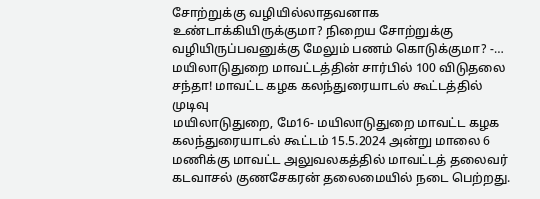சோற்றுக்கு வழியில்லாதவனாக உண்டாக்கியிருக்குமா? நிறைய சோற்றுக்கு வழியிருப்பவனுக்கு மேலும் பணம் கொடுக்குமா? -…
மயிலாடுதுறை மாவட்டத்தின் சார்பில் 100 விடுதலை சந்தா! மாவட்ட கழக கலந்துரையாடல் கூட்டத்தில் முடிவு
மயிலாடுதுறை, மே16- மயிலாடுதுறை மாவட்ட கழக கலந்துரையாடல் கூட்டம் 15.5.2024 அன்று மாலை 6 மணிக்கு மாவட்ட அலுவலகத்தில் மாவட்டத் தலைவர் கடவாசல் குணசேகரன் தலைமையில் நடை பெற்றது.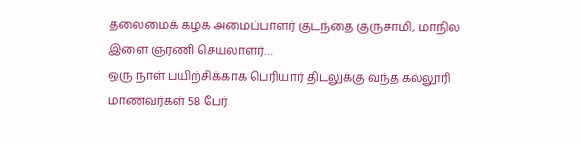தலைமைக் கழக அமைப்பாளர் குடந்தை குருசாமி, மாநில இளை ஞரணி செயலாளர்…
ஒரு நாள் பயிற்சிக்காக பெரியார் திடலுக்கு வந்த கல்லூரி மாணவர்கள் 58 பேர்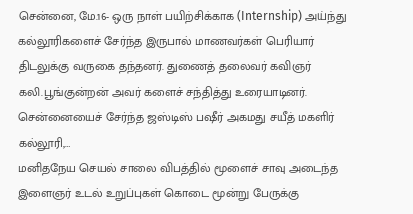சென்னை, மே.16- ஒரு நாள் பயிற்சிக்காக (Internship) அய்ந்து கல்லூரிகளைச் சேர்ந்த இருபால் மாணவர்கள் பெரியார் திடலுக்கு வருகை தந்தனர். துணைத் தலைவர் கவிஞர் கலி.பூங்குன்றன் அவர் களைச் சந்தித்து உரையாடினர். சென்னையைச் சேர்ந்த ஜஸ்டிஸ் பஷீர் அகமது சயீத் மகளிர் கல்லூரி,…
மனிதநேய செயல் சாலை விபத்தில் மூளைச் சாவு அடைந்த இளைஞர் உடல் உறுப்புகள் கொடை மூன்று பேருக்கு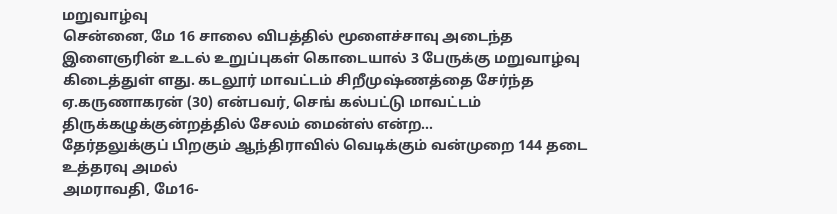மறுவாழ்வு
சென்னை, மே 16 சாலை விபத்தில் மூளைச்சாவு அடைந்த இளைஞரின் உடல் உறுப்புகள் கொடையால் 3 பேருக்கு மறுவாழ்வு கிடைத்துள் ளது. கடலூர் மாவட்டம் சிறீமுஷ்ணத்தை சேர்ந்த ஏ.கருணாகரன் (30) என்பவர், செங் கல்பட்டு மாவட்டம் திருக்கழுக்குன்றத்தில் சேலம் மைன்ஸ் என்ற…
தேர்தலுக்குப் பிறகும் ஆந்திராவில் வெடிக்கும் வன்முறை 144 தடை உத்தரவு அமல்
அமராவதி, மே16-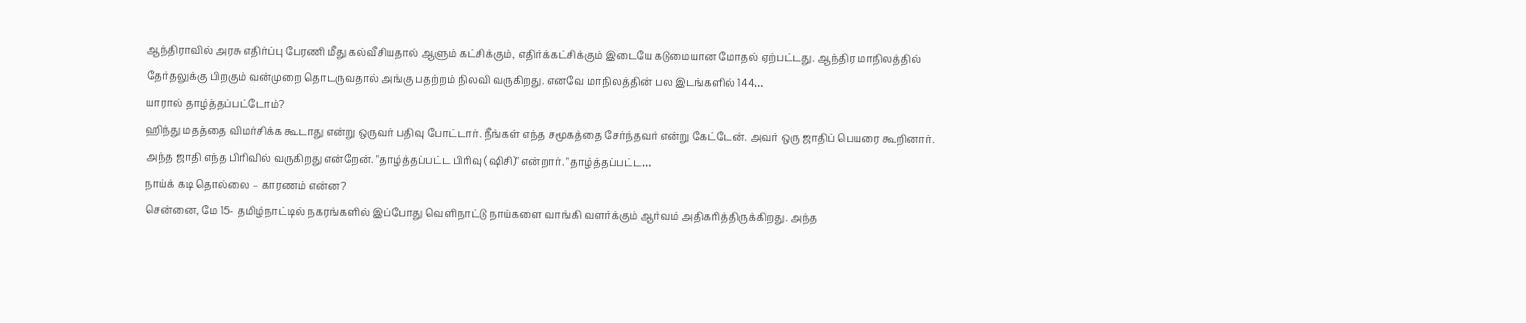ஆந்திராவில் அரசு எதிர்ப்பு பேரணி மீது கல்வீசியதால் ஆளும் கட்சிக்கும், எதிர்க்கட்சிக்கும் இடையே கடுமையான மோதல் ஏற்பட்டது. ஆந்திர மாநிலத்தில் தேர்தலுக்கு பிறகும் வன்முறை தொடருவதால் அங்கு பதற்றம் நிலவி வருகிறது. எனவே மாநிலத்தின் பல இடங்களில் 144…
யாரால் தாழ்த்தப்பட்டோம்?
ஹிந்து மதத்தை விமர்சிக்க கூடாது என்று ஒருவர் பதிவு போட்டார். நீங்கள் எந்த சமூகத்தை சேர்ந்தவர் என்று கேட்டேன். அவர் ஒரு ஜாதிப் பெயரை கூறினார். அந்த ஜாதி எந்த பிரிவில் வருகிறது என்றேன். "தாழ்த்தப்பட்ட பிரிவு (ஷிசி)" என்றார். "தாழ்த்தப்பட்ட…
நாய்க் கடி தொல்லை – காரணம் என்ன?
சென்னை, மே 15- தமிழ்நாட்டில் நகரங்களில் இப்போது வெளிநாட்டு நாய்களை வாங்கி வளர்க்கும் ஆர்வம் அதிகரித்திருக்கிறது. அந்த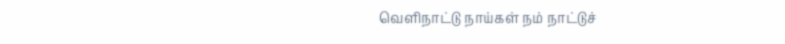வெளிநாட்டு நாய்கள் நம் நாட்டுச்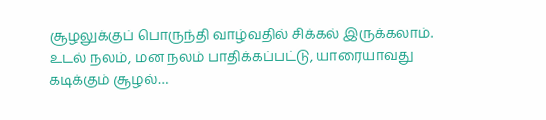சூழலுக்குப் பொருந்தி வாழ்வதில் சிக்கல் இருக்கலாம். உடல் நலம், மன நலம் பாதிக்கப்பட்டு, யாரையாவது கடிக்கும் சூழல்…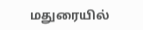மதுரையில்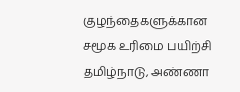குழந்தைகளுக்கான சமூக உரிமை பயிற்சி
தமிழ்நாடு, அண்ணா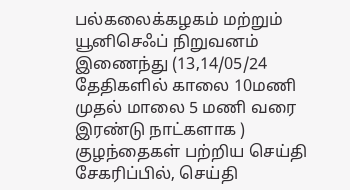பல்கலைக்கழகம் மற்றும் யூனிசெஃப் நிறுவனம் இணைந்து (13,14/05/24 தேதிகளில் காலை 10மணி முதல் மாலை 5 மணி வரை இரண்டு நாட்களாக ) குழந்தைகள் பற்றிய செய்தி சேகரிப்பில், செய்தி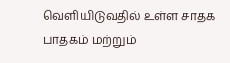வெளியிடுவதில் உள்ள சாதக பாதகம் மற்றும்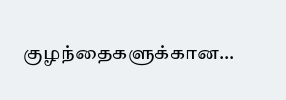குழந்தைகளுக்கான…